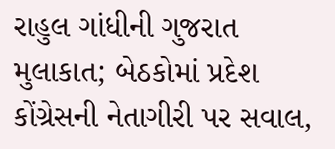રાહુલ ગાંધીની ગુજરાત મુલાકાત; બેઠકોમાં પ્રદેશ કોંગ્રેસની નેતાગીરી પર સવાલ,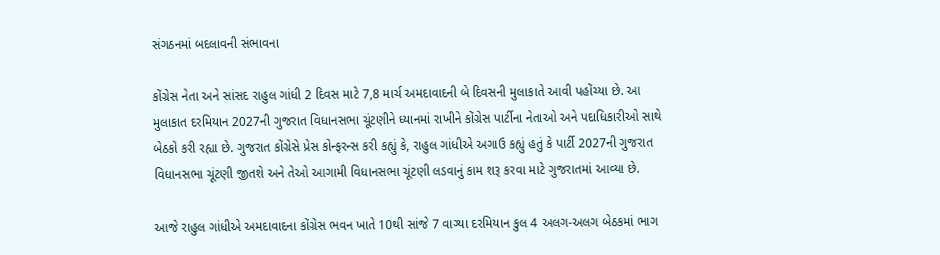સંગઠનમાં બદલાવની સંભાવના

કોંગ્રેસ નેતા અને સાંસદ રાહુલ ગાંધી 2 દિવસ માટે 7,8 માર્ચ અમદાવાદની બે દિવસની મુલાકાતે આવી પહોંચ્યા છે. આ મુલાકાત દરમિયાન 2027ની ગુજરાત વિધાનસભા ચૂંટણીને ધ્યાનમાં રાખીને કોંગ્રેસ પાર્ટીના નેતાઓ અને પદાધિકારીઓ સાથે બેઠકો કરી રહ્યા છે. ગુજરાત કોંગ્રેસે પ્રેસ કોન્ફરન્સ કરી કહ્યું કે, રાહુલ ગાંધીએ અગાઉ કહ્યું હતું કે પાર્ટી 2027ની ગુજરાત વિધાનસભા ચૂંટણી જીતશે અને તેઓ આગામી વિધાનસભા ચૂંટણી લડવાનું કામ શરૂ કરવા માટે ગુજરાતમાં આવ્યા છે.

આજે રાહુલ ગાંધીએ અમદાવાદના કોંગ્રેસ ભવન ખાતે 10થી સાંજે 7 વાગ્યા દરમિયાન કુલ 4 અલગ-અલગ બેઠકમાં ભાગ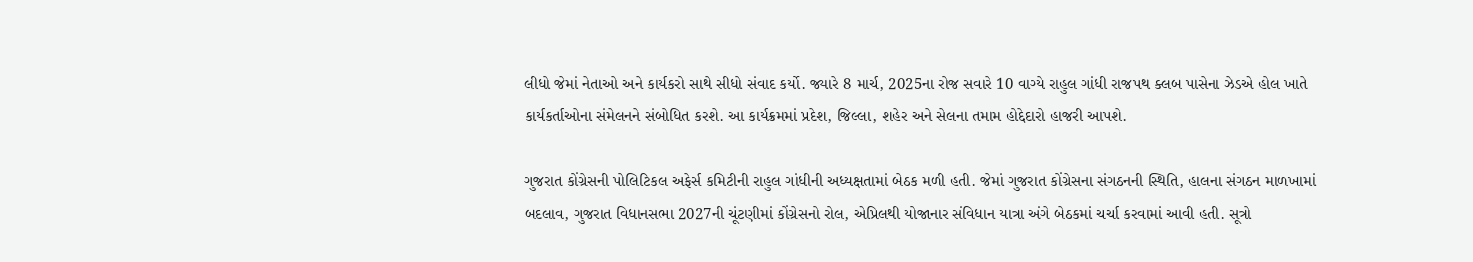લીધો જેમાં નેતાઓ અને કાર્યકરો સાથે સીધો સંવાદ કર્યો. જ્યારે 8 માર્ચ, 2025ના રોજ સવારે 10 વાગ્યે રાહુલ ગાંધી રાજપથ ક્લબ પાસેના ઝેડએ હોલ ખાતે કાર્યકર્તાઓના સંમેલનને સંબોધિત કરશે. આ કાર્યક્રમમાં પ્રદેશ, જિલ્લા, શહેર અને સેલના તમામ હોદ્દેદારો હાજરી આપશે.

ગુજરાત કોંગ્રેસની પોલિટિકલ અફેર્સ કમિટીની રાહુલ ગાંધીની અધ્યક્ષતામાં બેઠક મળી હતી. જેમાં ગુજરાત કોંગ્રેસના સંગઠનની સ્થિતિ, હાલના સંગઠન માળખામાં બદલાવ, ગુજરાત વિધાનસભા 2027ની ચૂંટણીમાં કોંગ્રેસનો રોલ, એપ્રિલથી યોજાનાર સંવિધાન યાત્રા અંગે બેઠકમાં ચર્ચા કરવામાં આવી હતી. સૂત્રો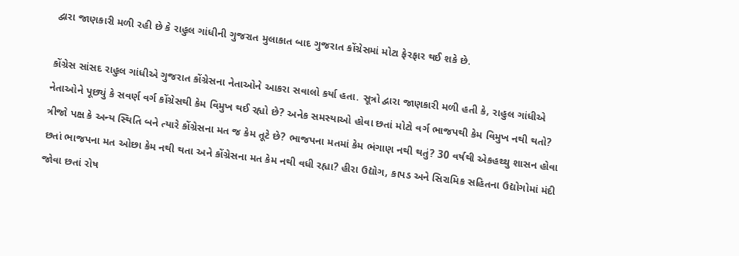દ્વારા જાણકારી મળી રહી છે કે રાહુલ ગાંધીની ગુજરાત મુલાકાત બાદ ગુજરાત કોંગ્રેસમાં મોટા ફેરફાર થઈ શકે છે.

કોંગ્રેસ સાંસદ રાહુલ ગાંધીએ ગુજરાત કોંગ્રેસના નેતાઓને આકરા સવાલો કર્યા હતા. સૂત્રો દ્વારા જાણકારી મળી હતી કે, રાહુલ ગાંધીએ નેતાઓને પૂછ્યું કે સવર્ણ વર્ગ કોંગ્રેસથી કેમ વિમુખ થઈ રહ્યો છે? અનેક સમસ્યાઓ હોવા છતાં મોટો વર્ગ ભાજપથી કેમ વિમુખ નથી થતો? ત્રીજો પક્ષ કે અન્ય સ્થિતિ બને ત્યારે કોંગ્રેસના મત જ કેમ તૂટે છે? ભાજપના મતમાં કેમ ભંગાણ નથી થતું? 30 વર્ષથી એકહથ્થુ શાસન હોવા છતાં ભાજપના મત ઓછા કેમ નથી થતા અને કોંગ્રેસના મત કેમ નથી વધી રહ્યા? હીરા ઉદ્યોગ, કાપડ અને સિરામિક સહિતના ઉદ્યોગોમાં મંદી જોવા છતાં રોષ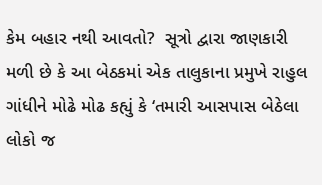કેમ બહાર નથી આવતો?  સૂત્રો દ્વારા જાણકારી મળી છે કે આ બેઠકમાં એક તાલુકાના પ્રમુખે રાહુલ ગાંધીને મોઢે મોઢ કહ્યું કે ‘તમારી આસપાસ બેઠેલા લોકો જ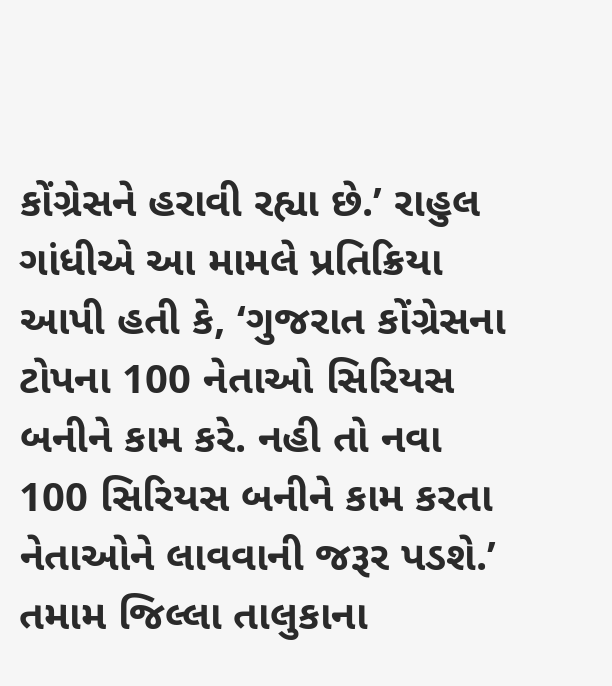કોંગ્રેસને હરાવી રહ્યા છે.’ રાહુલ ગાંધીએ આ મામલે પ્રતિક્રિયા આપી હતી કે, ‘ગુજરાત કોંગ્રેસના ટોપના 100 નેતાઓ સિરિયસ બનીને કામ કરે. નહી તો નવા 100 સિરિયસ બનીને કામ કરતા નેતાઓને લાવવાની જરૂર પડશે.’ તમામ જિલ્લા તાલુકાના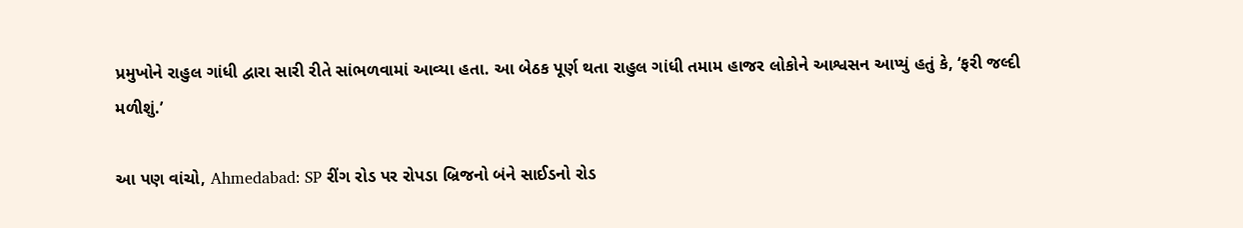પ્રમુખોને રાહુલ ગાંધી દ્વારા સારી રીતે સાંભળવામાં આવ્યા હતા. આ બેઠક પૂર્ણ થતા રાહુલ ગાંધી તમામ હાજર લોકોને આશ્વસન આપ્યું હતું કે, ‘ફરી જલ્દી મળીશું.’

આ પણ વાંચો, Ahmedabad: SP રીંગ રોડ પર રોપડા બ્રિજનો બંને સાઈડનો રોડ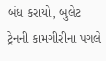બંધ કરાયો, બુલેટ ટ્રેનની કામગીરીના પગલે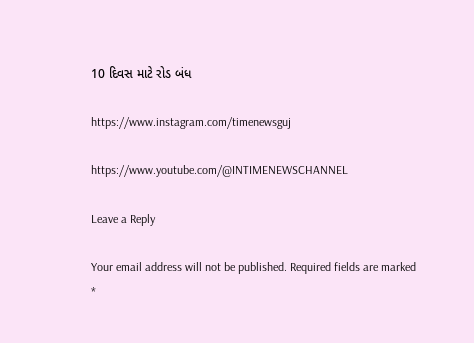10 દિવસ માટે રોડ બંધ

https://www.instagram.com/timenewsguj

https://www.youtube.com/@INTIMENEWSCHANNEL

Leave a Reply

Your email address will not be published. Required fields are marked *